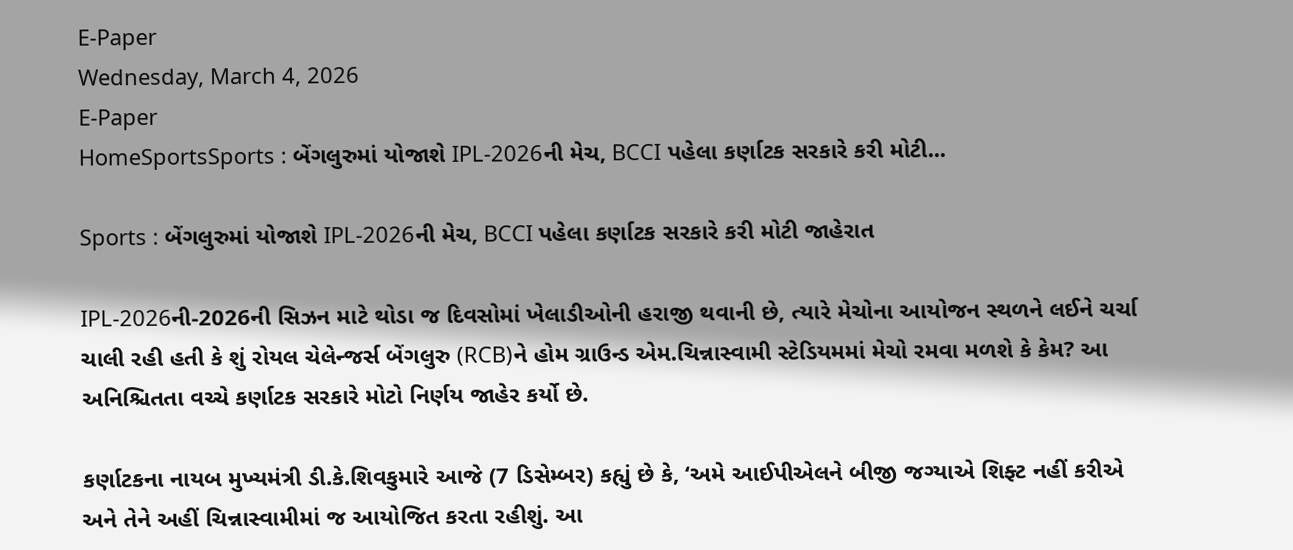E-Paper
Wednesday, March 4, 2026
E-Paper
HomeSportsSports : બેંગલુરુમાં યોજાશે IPL-2026ની મેચ, BCCI પહેલા કર્ણાટક સરકારે કરી મોટી...

Sports : બેંગલુરુમાં યોજાશે IPL-2026ની મેચ, BCCI પહેલા કર્ણાટક સરકારે કરી મોટી જાહેરાત

IPL-2026ની-2026ની સિઝન માટે થોડા જ દિવસોમાં ખેલાડીઓની હરાજી થવાની છે, ત્યારે મેચોના આયોજન સ્થળને લઈને ચર્ચા ચાલી રહી હતી કે શું રોયલ ચેલેન્જર્સ બેંગલુરુ (RCB)ને હોમ ગ્રાઉન્ડ એમ.ચિન્નાસ્વામી સ્ટેડિયમમાં મેચો રમવા મળશે કે કેમ? આ અનિશ્ચિતતા વચ્ચે કર્ણાટક સરકારે મોટો નિર્ણય જાહેર કર્યો છે.

કર્ણાટકના નાયબ મુખ્યમંત્રી ડી.કે.શિવકુમારે આજે (7 ડિસેમ્બર) કહ્યું છે કે, ‘અમે આઈપીએલને બીજી જગ્યાએ શિફ્ટ નહીં કરીએ અને તેને અહીં ચિન્નાસ્વામીમાં જ આયોજિત કરતા રહીશું. આ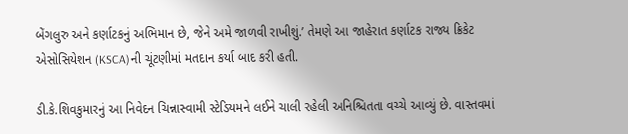બેંગલુરુ અને કર્ણાટકનું અભિમાન છે, જેને અમે જાળવી રાખીશું.’ તેમણે આ જાહેરાત કર્ણાટક રાજ્ય ક્રિકેટ એસોસિયેશન (KSCA)ની ચૂંટણીમાં મતદાન કર્યા બાદ કરી હતી.

ડી.કે.શિવકુમારનું આ નિવેદન ચિન્નાસ્વામી સ્ટેડિયમને લઈને ચાલી રહેલી અનિશ્ચિતતા વચ્ચે આવ્યું છે. વાસ્તવમાં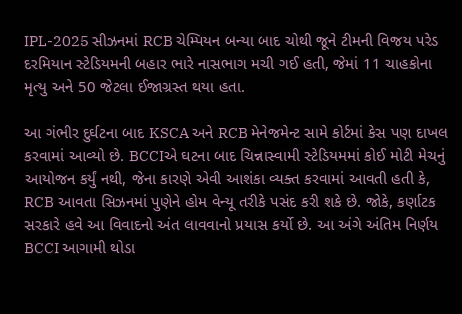IPL-2025 સીઝનમાં RCB ચેમ્પિયન બન્યા બાદ ચોથી જૂને ટીમની વિજય પરેડ દરમિયાન સ્ટેડિયમની બહાર ભારે નાસભાગ મચી ગઈ હતી, જેમાં 11 ચાહકોના મૃત્યુ અને 50 જેટલા ઈજાગ્રસ્ત થયા હતા.

આ ગંભીર દુર્ઘટના બાદ KSCA અને RCB મેનેજમેન્ટ સામે કોર્ટમાં કેસ પણ દાખલ કરવામાં આવ્યો છે. BCCIએ ઘટના બાદ ચિન્નાસ્વામી સ્ટેડિયમમાં કોઈ મોટી મેચનું આયોજન કર્યું નથી, જેના કારણે એવી આશંકા વ્યક્ત કરવામાં આવતી હતી કે, RCB આવતા સિઝનમાં પુણેને હોમ વેન્યૂ તરીકે પસંદ કરી શકે છે. જોકે, કર્ણાટક સરકારે હવે આ વિવાદનો અંત લાવવાનો પ્રયાસ કર્યો છે. આ અંગે અંતિમ નિર્ણય BCCI આગામી થોડા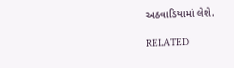અઠવાડિયામાં લેશે.

RELATED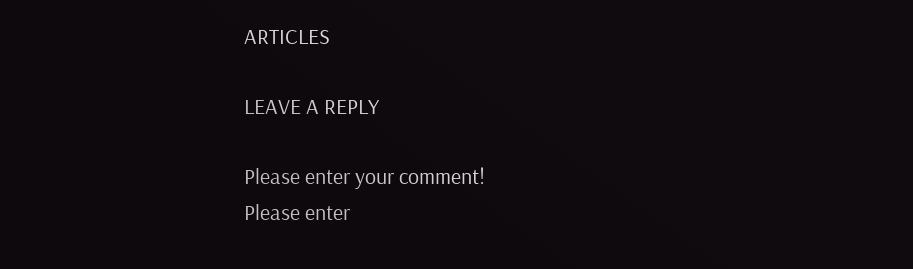ARTICLES

LEAVE A REPLY

Please enter your comment!
Please enter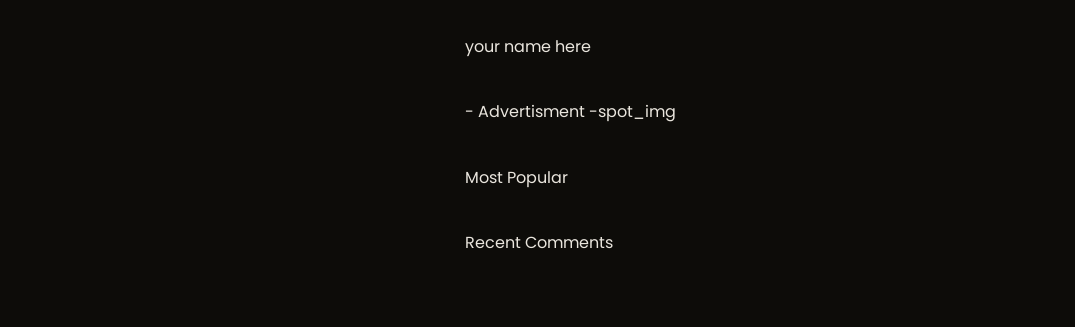your name here

- Advertisment -spot_img

Most Popular

Recent Comments